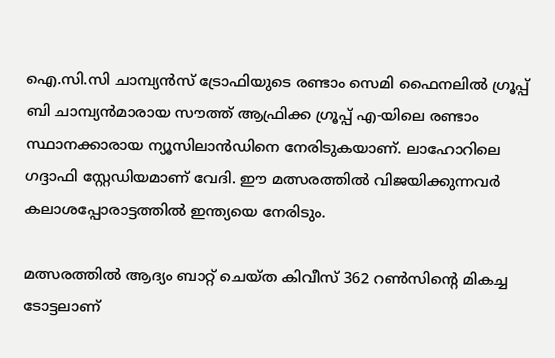ഐ.സി.സി ചാമ്പ്യന്‍സ് ട്രോഫിയുടെ രണ്ടാം സെമി ഫൈനലില്‍ ഗ്രൂപ്പ് ബി ചാമ്പ്യന്‍മാരായ സൗത്ത് ആഫ്രിക്ക ഗ്രൂപ്പ് എ-യിലെ രണ്ടാം സ്ഥാനക്കാരായ ന്യൂസിലാന്‍ഡിനെ നേരിടുകയാണ്. ലാഹോറിലെ ഗദ്ദാഫി സ്റ്റേഡിയമാണ് വേദി. ഈ മത്സരത്തില്‍ വിജയിക്കുന്നവര്‍ കലാശപ്പോരാട്ടത്തില്‍ ഇന്ത്യയെ നേരിടും.

മത്സരത്തില്‍ ആദ്യം ബാറ്റ് ചെയ്ത കിവീസ് 362 റണ്‍സിന്റെ മികച്ച ടോട്ടലാണ്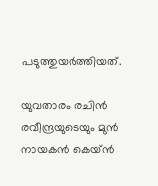പടുത്തുയര്‍ത്തിയത്.

യുവതാരം രചിന്‍ രവീന്ദ്രയുടെയും മുന്‍ നായകന്‍ കെയ്ന്‍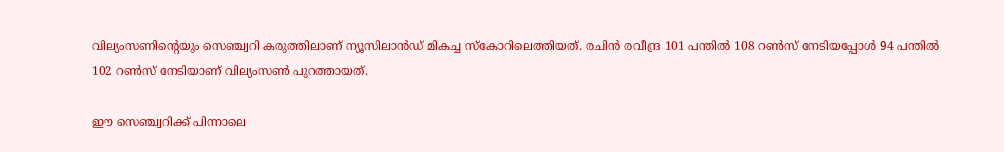വില്യംസണിന്റെയും സെഞ്ച്വറി കരുത്തിലാണ് ന്യൂസിലാന്‍ഡ് മികച്ച സ്‌കോറിലെത്തിയത്. രചിന്‍ രവീന്ദ്ര 101 പന്തില്‍ 108 റണ്‍സ് നേടിയപ്പോള്‍ 94 പന്തില്‍ 102 റണ്‍സ് നേടിയാണ് വില്യംസണ്‍ പുറത്തായത്.

ഈ സെഞ്ച്വറിക്ക് പിന്നാലെ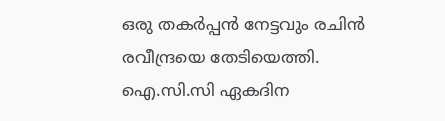ഒരു തകര്‍പ്പന്‍ നേട്ടവും രചിന്‍ രവീന്ദ്രയെ തേടിയെത്തി. ഐ.സി.സി ഏകദിന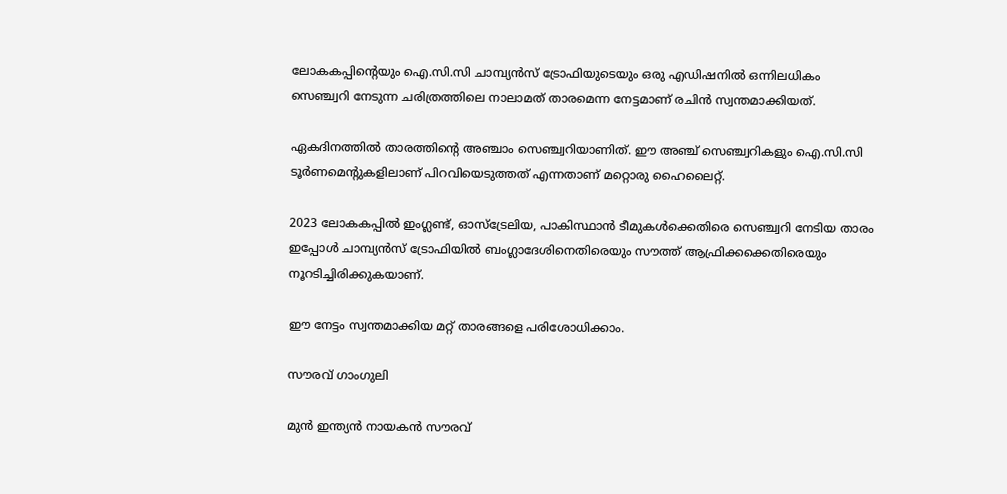ലോകകപ്പിന്റെയും ഐ.സി.സി ചാമ്പ്യന്‍സ് ട്രോഫിയുടെയും ഒരു എഡിഷനില്‍ ഒന്നിലധികം സെഞ്ച്വറി നേടുന്ന ചരിത്രത്തിലെ നാലാമത് താരമെന്ന നേട്ടമാണ് രചിന്‍ സ്വന്തമാക്കിയത്.

ഏകദിനത്തില്‍ താരത്തിന്റെ അഞ്ചാം സെഞ്ച്വറിയാണിത്. ഈ അഞ്ച് സെഞ്ച്വറികളും ഐ.സി.സി ടൂര്‍ണമെന്റുകളിലാണ് പിറവിയെടുത്തത് എന്നതാണ് മറ്റൊരു ഹൈലൈറ്റ്.

2023 ലോകകപ്പില്‍ ഇംഗ്ലണ്ട്, ഓസ്ട്രേലിയ, പാകിസ്ഥാന്‍ ടീമുകള്‍ക്കെതിരെ സെഞ്ച്വറി നേടിയ താരം ഇപ്പോള്‍ ചാമ്പ്യന്‍സ് ട്രോഫിയില്‍ ബംഗ്ലാദേശിനെതിരെയും സൗത്ത് ആഫ്രിക്കക്കെതിരെയും നൂറടിച്ചിരിക്കുകയാണ്.

ഈ നേട്ടം സ്വന്തമാക്കിയ മറ്റ് താരങ്ങളെ പരിശോധിക്കാം.

സൗരവ് ഗാംഗുലി

മുന്‍ ഇന്ത്യന്‍ നായകന്‍ സൗരവ്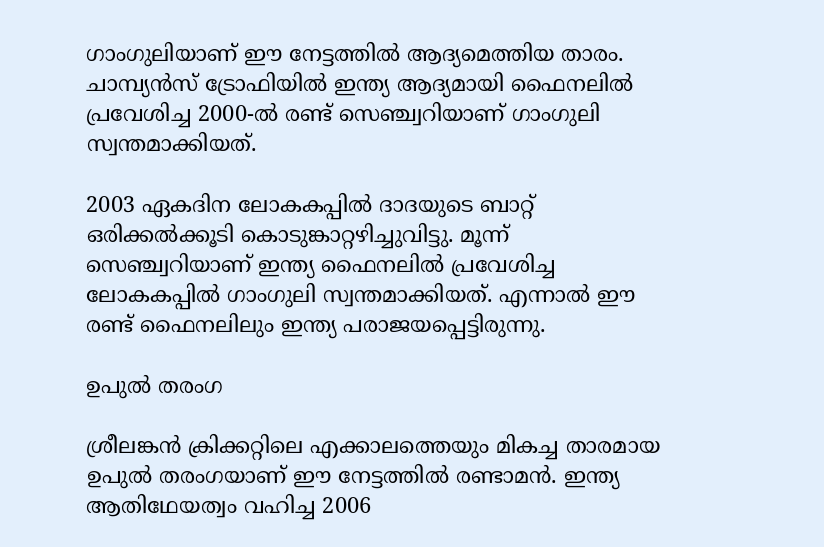ഗാംഗുലിയാണ് ഈ നേട്ടത്തില്‍ ആദ്യമെത്തിയ താരം. ചാമ്പ്യന്‍സ് ട്രോഫിയില്‍ ഇന്ത്യ ആദ്യമായി ഫൈനലില്‍ പ്രവേശിച്ച 2000-ല്‍ രണ്ട് സെഞ്ച്വറിയാണ് ഗാംഗുലി സ്വന്തമാക്കിയത്.

2003 ഏകദിന ലോകകപ്പില്‍ ദാദയുടെ ബാറ്റ് ഒരിക്കല്‍ക്കൂടി കൊടുങ്കാറ്റഴിച്ചുവിട്ടു. മൂന്ന് സെഞ്ച്വറിയാണ് ഇന്ത്യ ഫൈനലില്‍ പ്രവേശിച്ച ലോകകപ്പില്‍ ഗാംഗുലി സ്വന്തമാക്കിയത്. എന്നാല്‍ ഈ രണ്ട് ഫൈനലിലും ഇന്ത്യ പരാജയപ്പെട്ടിരുന്നു.

ഉപുല്‍ തരംഗ

ശ്രീലങ്കന്‍ ക്രിക്കറ്റിലെ എക്കാലത്തെയും മികച്ച താരമായ ഉപുല്‍ തരംഗയാണ് ഈ നേട്ടത്തില്‍ രണ്ടാമന്‍. ഇന്ത്യ ആതിഥേയത്വം വഹിച്ച 2006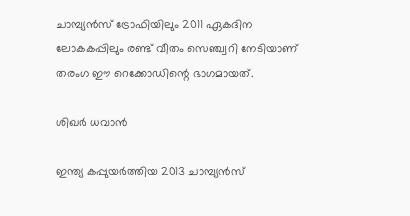ചാമ്പ്യന്‍സ് ട്രോഫിയിലും 2011 ഏകദിന ലോകകപ്പിലും രണ്ട് വീതം സെഞ്ച്വറി നേടിയാണ് തരംഗ ഈ റെക്കോഡിന്റെ ഭാഗമായത്.

ശിഖര്‍ ധവാന്‍

ഇന്ത്യ കപ്പുയര്‍ത്തിയ 2013 ചാമ്പ്യന്‍സ്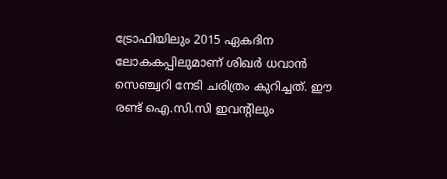ട്രോഫിയിലും 2015 ഏകദിന ലോകകപ്പിലുമാണ് ശിഖര്‍ ധവാന്‍ സെഞ്ച്വറി നേടി ചരിത്രം കുറിച്ചത്. ഈ രണ്ട് ഐ.സി.സി ഇവന്റിലും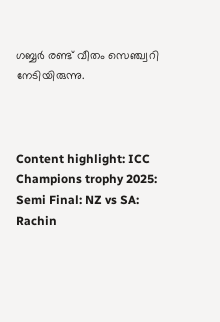ഗബ്ബര്‍ രണ്ട് വീതം സെഞ്ച്വറി നേടിയിരുന്നു.



Content highlight: ICC Champions trophy 2025: Semi Final: NZ vs SA: Rachin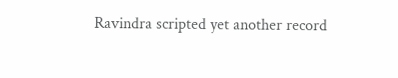Ravindra scripted yet another record